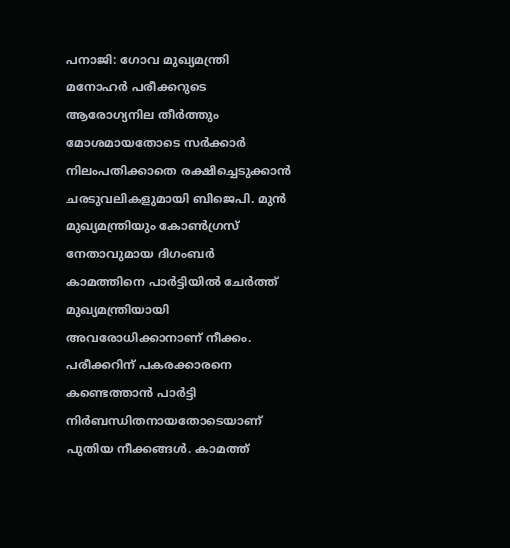പനാജി: ഗോവ മുഖ്യമന്ത്രി മനോഹർ പരീക്കറുടെ ആരോഗ്യനില തീർത്തും മോശമായതോടെ സർക്കാർ നിലംപതിക്കാതെ രക്ഷിച്ചെടുക്കാൻ ചരടുവലികളുമായി ബിജെപി. മുൻ മുഖ്യമന്ത്രിയും കോൺഗ്രസ് നേതാവുമായ ദിഗംബർ കാമത്തിനെ പാർട്ടിയിൽ ചേർത്ത് മുഖ്യമന്ത്രിയായി അവരോധിക്കാനാണ് നീക്കം. പരീക്കറിന് പകരക്കാരനെ കണ്ടെത്താൻ പാർട്ടി നിർബന്ധിതനായതോടെയാണ് പുതിയ നീക്കങ്ങൾ. കാമത്ത്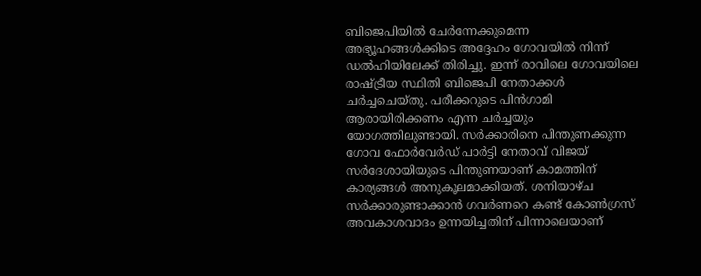ബിജെപിയിൽ ചേർന്നേക്കുമെന്ന അഭ്യൂഹങ്ങൾക്കിടെ അദ്ദേഹം ഗോവയിൽ നിന്ന് ഡൽഹിയിലേക്ക് തിരിച്ചു. ഇന്ന് രാവിലെ ഗോവയിലെ രാഷ്ട്രീയ സ്ഥിതി ബിജെപി നേതാക്കൾ ചർച്ചചെയ്തു. പരീക്കറുടെ പിൻഗാമി ആരായിരിക്കണം എന്ന ചർച്ചയും യോഗത്തിലുണ്ടായി. സർക്കാരിനെ പിന്തുണക്കുന്ന ഗോവ ഫോർവേർഡ് പാർട്ടി നേതാവ് വിജയ് സർദേശായിയുടെ പിന്തുണയാണ് കാമത്തിന് കാര്യങ്ങൾ അനുകൂലമാക്കിയത്. ശനിയാഴ്ച സർക്കാരുണ്ടാക്കാൻ ഗവർണറെ കണ്ട് കോൺഗ്രസ് അവകാശവാദം ഉന്നയിച്ചതിന് പിന്നാലെയാണ്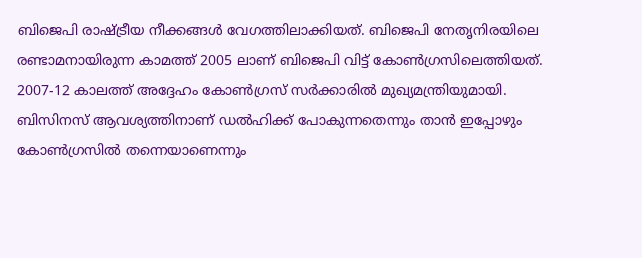ബിജെപി രാഷ്ട്രീയ നീക്കങ്ങൾ വേഗത്തിലാക്കിയത്. ബിജെപി നേതൃനിരയിലെ രണ്ടാമനായിരുന്ന കാമത്ത് 2005 ലാണ് ബിജെപി വിട്ട് കോൺഗ്രസിലെത്തിയത്. 2007-12 കാലത്ത് അദ്ദേഹം കോൺഗ്രസ് സർക്കാരിൽ മുഖ്യമന്ത്രിയുമായി. ബിസിനസ് ആവശ്യത്തിനാണ് ഡൽഹിക്ക് പോകുന്നതെന്നും താൻ ഇപ്പോഴും കോൺഗ്രസിൽ തന്നെയാണെന്നും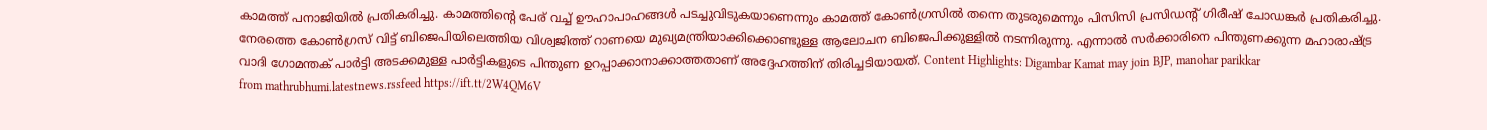കാമത്ത് പനാജിയിൽ പ്രതികരിച്ചു. കാമത്തിന്റെ പേര് വച്ച് ഊഹാപാഹങ്ങൾ പടച്ചുവിടുകയാണെന്നും കാമത്ത് കോൺഗ്രസിൽ തന്നെ തുടരുമെന്നും പിസിസി പ്രസിഡന്റ് ഗിരീഷ് ചോഡങ്കർ പ്രതികരിച്ചു. നേരത്തെ കോൺഗ്രസ് വിട്ട് ബിജെപിയിലെത്തിയ വിശ്വജിത്ത് റാണയെ മുഖ്യമന്ത്രിയാക്കിക്കൊണ്ടുള്ള ആലോചന ബിജെപിക്കുള്ളിൽ നടന്നിരുന്നു. എന്നാൽ സർക്കാരിനെ പിന്തുണക്കുന്ന മഹാരാഷ്ട്ര വാദി ഗോമന്തക് പാർട്ടി അടക്കമുള്ള പാർട്ടികളുടെ പിന്തുണ ഉറപ്പാക്കാനാക്കാത്തതാണ് അദ്ദേഹത്തിന് തിരിച്ചടിയായത്. Content Highlights: Digambar Kamat may join BJP, manohar parikkar
from mathrubhumi.latestnews.rssfeed https://ift.tt/2W4QM6V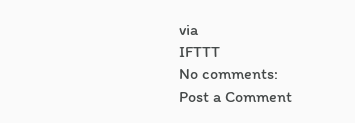via
IFTTT
No comments:
Post a Comment